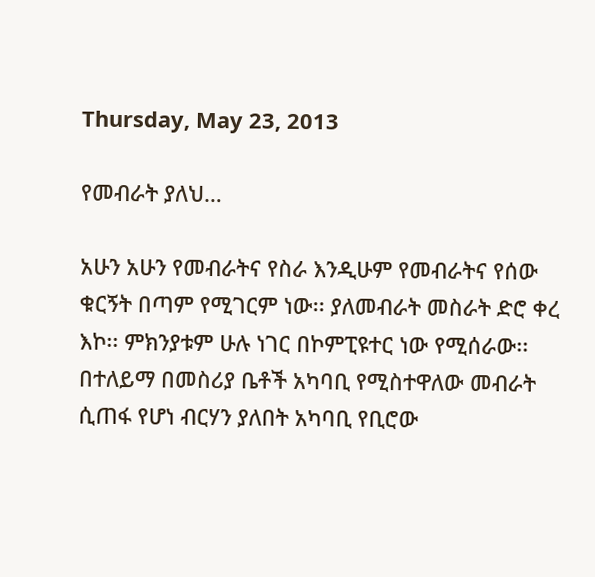Thursday, May 23, 2013

የመብራት ያለህ…

አሁን አሁን የመብራትና የስራ እንዲሁም የመብራትና የሰው ቁርኝት በጣም የሚገርም ነው፡፡ ያለመብራት መስራት ድሮ ቀረ እኮ፡፡ ምክንያቱም ሁሉ ነገር በኮምፒዩተር ነው የሚሰራው፡፡ በተለይማ በመስሪያ ቤቶች አካባቢ የሚስተዋለው መብራት ሲጠፋ የሆነ ብርሃን ያለበት አካባቢ የቢሮው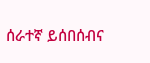ሰራተኛ ይሰበሰብና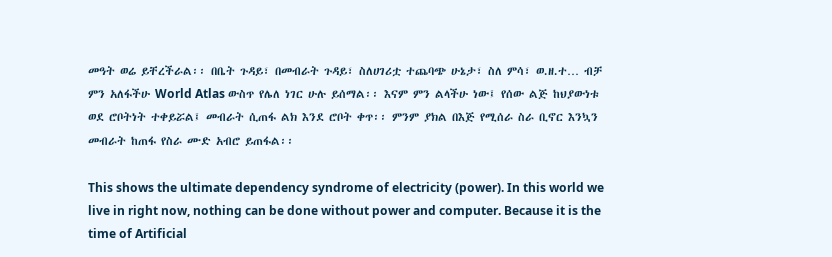መዓት ወሬ ይቸረችራል፡፡ በቤት ጉዳይ፣ በመብራት ጉዳይ፣ ስለሀገሪቷ ተጨባጭ ሁኔታ፣ ስለ ምሳ፣ ወ.ዘ.ተ… ብቻ ምን አለፋችሁ World Atlas ውስጥ የሌለ ነገር ሁሉ ይሰማል፡፡ እናም ምን ልላችሁ ነው፤ የሰው ልጅ ከህያውነቱ ወደ ሮቦትነት ተቀይሯል፤ መብራት ሲጠፋ ልክ እንደ ሮቦት ቀጥ፡፡ ምንም ያክል በእጅ የሚሰራ ስራ ቢኖር እንኳን መብራት ከጠፋ የስራ ሙድ አብሮ ይጠፋል፡፡

This shows the ultimate dependency syndrome of electricity (power). In this world we live in right now, nothing can be done without power and computer. Because it is the time of Artificial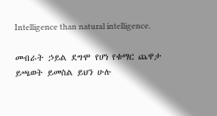Intelligence than natural intelligence.

መብራት ኃይል ደግሞ የሆነ የቁማር ጨዋታ ይጫወት ይመስል ይህን ሁሉ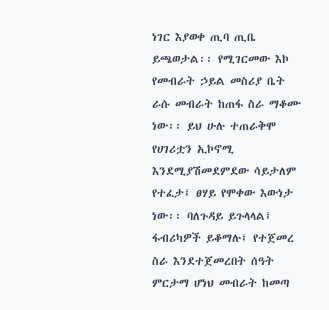ነገር እያወቀ ጢባ ጢቤ ይጫወታል፡፡ የሚገርመው እኮ የመብራት ኃይል መስሪያ ቤት ራሱ መብራት ከጠፋ ስራ ማቆሙ ነው፡፡ ይህ ሁሉ ተጠራቅሞ የሀገሪቷን ኢኮኖሚ እንደሚያሽመደምደው ሳይታለም የተፈታ፤ ፀሃይ የሞቀው እውነታ ነው፡፡ ባለጉዳይ ይጉላላል፤ ፋብሪካዎች ይቆማሉ፤ የተጀመረ ስራ እንደተጀመረበት ሰዓት ምርታማ ሆነህ መብራት ከመጣ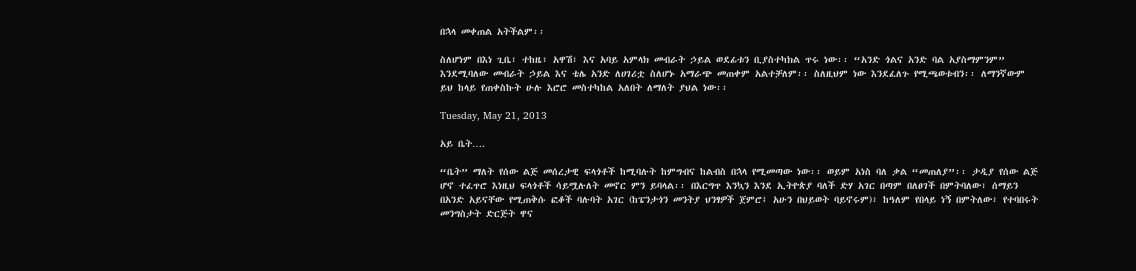በኋላ መቀጠል አትችልም፡፡

ስለሆነም በእነ ጊቤ፣ ተከዜ፣ አዋሽ፣ እና አባይ አምላክ መብራት ኃይል ወደፊቱን ቢያስተካክል ጥሩ ነው፡፡ “አንድ ጎልና አንድ ባል አያስማምንም” እንደሚባለው መብራት ኃይል እና ቴሌ አንድ ለሀገሪቷ ስለሆኑ አማራጭ መጠቀም አልተቻለም፡፡ ስለዚህም ነው እንደፈለጉ የሚጫወቱብን፡፡ ለማንኛውም ይህ ከላይ የጠቀስኩት ሁሉ እሮሮ መስተካከል አለበት ለማለት ያህል ነው፡፡

Tuesday, May 21, 2013

አይ ቤት….

“ቤት” ማለት የሰው ልጅ መሰረታዊ ፍላጎቶች ከሚባሉት ከምግብና ከልብስ በኋላ የሚመጣው ነው፡፡ ወይም አነስ ባለ ቃል “መጠለያ”፡፡ ታዲያ የሰው ልጅ ሆኖ ተፈጥሮ እነዚህ ፍላጎቶች ሳይሟሉለት መኖር ምን ይባላል፡፡ በእርግጥ እንኳን እንደ ኢትዮጵያ ባለች ድሃ አገር በጣም በለፀገች በምትባለው፣ ሰማይን በአንድ አይናቸው የሚጠቅሱ ፎቆች ባሉባት አገር (ከፔንታጎን መንትያ ህንፃዎች ጀምሮ፤ አሁን በህይወት ባይኖሩም)፣ ከዓለም የበላይ ነኝ በምትለው፣ የተባበሩት መንግስታት ድርጅት ዋና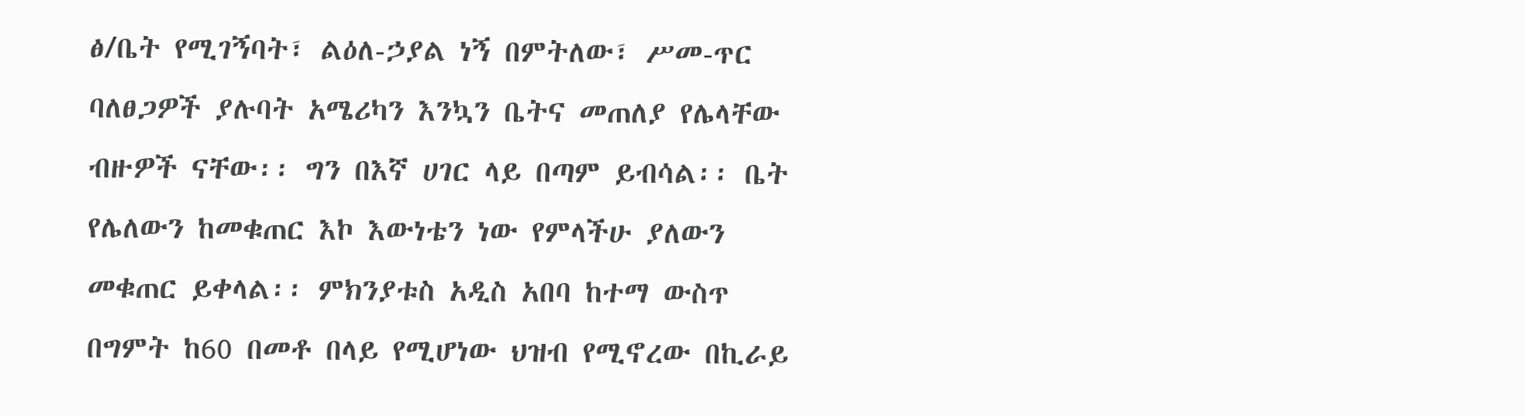ፅ/ቤት የሚገኝባት፣ ልዕለ-ኃያል ነኝ በምትለው፣ ሥመ-ጥር ባለፀጋዎች ያሉባት አሜሪካን እንኳን ቤትና መጠለያ የሌላቸው ብዙዎች ናቸው፡፡ ግን በእኛ ሀገር ላይ በጣም ይብሳል፡፡ ቤት የሌለውን ከመቁጠር እኮ እውነቴን ነው የምላችሁ ያለውን መቁጠር ይቀላል፡፡ ምክንያቱስ አዲስ አበባ ከተማ ውስጥ በግምት ከ60 በመቶ በላይ የሚሆነው ህዝብ የሚኖረው በኪራይ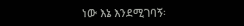ነው እኔ እንደሚገባኝ፡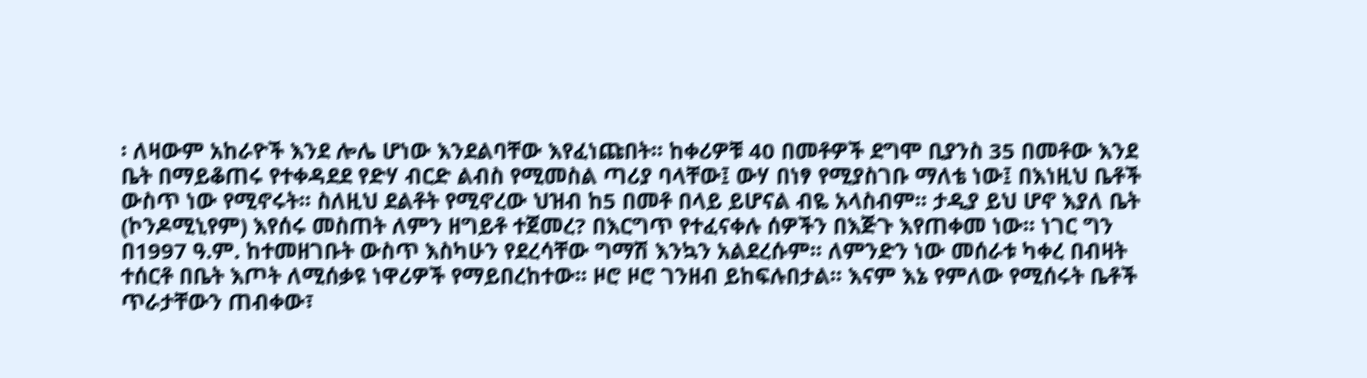፡ ለዛውም አከራዮች እንደ ሎሌ ሆነው እንደልባቸው እየፈነጩበት፡፡ ከቀሪዎቹ 40 በመቶዎች ደግሞ ቢያንስ 35 በመቶው እንደ ቤት በማይቆጠሩ የተቀዳደደ የድሃ ብርድ ልብስ የሚመስል ጣሪያ ባላቸው፤ ውሃ በነፃ የሚያስገቡ ማለቴ ነው፤ በእነዚህ ቤቶች ውስጥ ነው የሚኖሩት፡፡ ስለዚህ ደልቶት የሚኖረው ህዝብ ከ5 በመቶ በላይ ይሆናል ብዬ አላስብም፡፡ ታዲያ ይህ ሆኖ እያለ ቤት (ኮንዶሚኒየም) እየሰሩ መስጠት ለምን ዘግይቶ ተጀመረ? በእርግጥ የተፈናቀሉ ሰዎችን በእጅጉ እየጠቀመ ነው፡፡ ነገር ግን በ1997 ዓ.ም. ከተመዘገቡት ውስጥ እስካሁን የደረሳቸው ግማሽ እንኳን አልደረሱም፡፡ ለምንድን ነው መሰራቱ ካቀረ በብዛት ተሰርቶ በቤት እጦት ለሚሰቃዩ ነዋሪዎች የማይበረከተው፡፡ ዞሮ ዞሮ ገንዘብ ይከፍሉበታል፡፡ እናም እኔ የምለው የሚሰሩት ቤቶች ጥራታቸውን ጠብቀው፣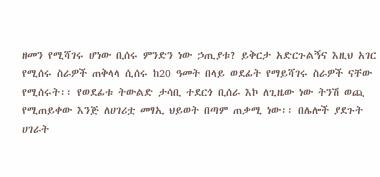ዘመን የሚሻገሩ ሆነው ቢሰሩ ምንድን ነው ኃጢያቱ? ይቅርታ አድርጉልኝና እዚህ አገር የሚሰሩ ስራዎች ጠቅላላ ሲሰሩ ከ20 ዓመት በላይ ወደፊት የማይሻገሩ ስራዎች ናቸው የሚሰሩት፡፡ የወደፊቱ ትውልድ ታሳቢ ተደርጎ ቢሰራ እኮ ለጊዜው ነው ትንሽ ወጪ የሚጠይቀው እንጅ ለሀገሪቷ መፃኢ ህይወት በጣም ጠቃሚ ነው፡፡ በሌሎች ያደጉት ሀገራት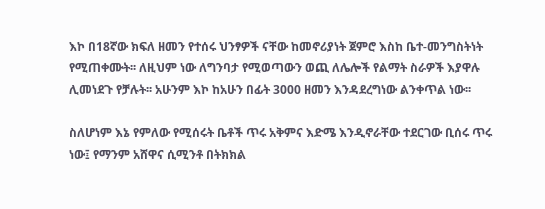እኮ በ18ኛው ክፍለ ዘመን የተሰሩ ህንፃዎች ናቸው ከመኖሪያነት ጀምሮ እስከ ቤተ-መንግስትነት የሚጠቀሙት፡፡ ለዚህም ነው ለግንባታ የሚወጣውን ወጪ ለሌሎች የልማት ስራዎች እያዋሉ ሊመነደጉ የቻሉት፡፡ አሁንም እኮ ከአሁን በፊት 3000 ዘመን እንዳደረግነው ልንቀጥል ነው፡፡

ስለሆነም እኔ የምለው የሚሰሩት ቤቶች ጥሩ አቅምና እድሜ እንዲኖራቸው ተደርገው ቢሰሩ ጥሩ ነው፤ የማንም አሸዋና ሲሚንቶ በትክክል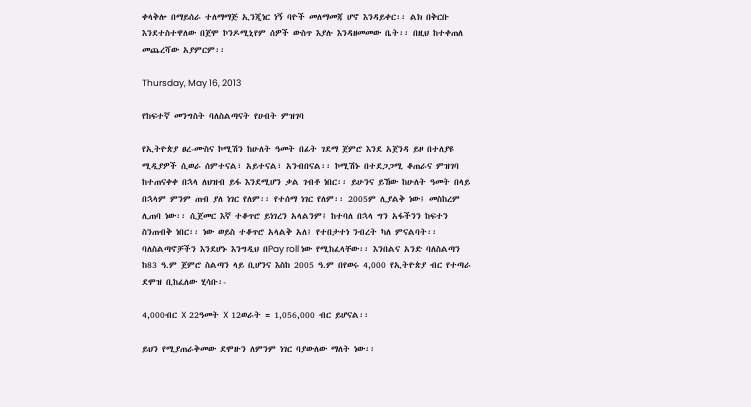ቀላቅሎ በማይሰራ ተለማማጅ ኢንጂነር ነኝ ባዮች መለማመጃ ሆኖ እንዳይቀር፡፡ ልክ በቅርቡ እንደተስተዋለው በጀሞ ኮንዶሚኒየም ሰዎች ውስጥ እያሉ እንዳዘመመው ቤት፡፡ በዚህ ከተቀጠለ መጨረሻው አያምርም፡፡

Thursday, May 16, 2013

የከፍተኛ መንግስት ባለስልጣናት የሀብት ምዝገባ

የኢትዮጵያ ፀረ-ሙስና ኮሚሽን ከሁለት ዓመት በፊት ገደማ ጀምሮ እንደ አጀንዳ ይዞ በተለያዩ ሚዲያዎች ሲወራ ሰምተናል፣ አይተናል፣ አንብበናል፡፡ ኮሚሽኑ በተደጋጋሚ ቆጠራና ምዝገባ ከተጠናቀቀ በኋላ ለህዝብ ይፋ እንደሚሆን ቃል ገብቶ ነበር፡፡ ይሁንና ይኸው ከሁለት ዓመት በላይ በኋላም ምንም ጠብ ያለ ነገር የለም፡፡ የተሰማ ነገር የለም፡፡ 2005ም ሊያልቅ ነው፤ መስከረም ሊጠባ ነው፡፡ ሲጀመር እኛ ተቆጥሮ ይነገረን አላልንም፤ ከተባለ በኋላ ግን አፋችንን ከፍተን ስንጠብቅ ነበር፡፡ ነው ወይስ ተቆጥሮ አላልቅ አለ፤ የተበታተነ ንብረት ካለ ምናልባት፡፡ ባለስልጣኖቻችን እንደሆኑ እንግዲህ በPay roll ነው የሚከፈላቸው፡፡ እንበልና አንድ ባለስልጣን ከ83 ዓ.ም ጀምሮ ስልጣን ላይ ቢሆንና እስከ 2005 ዓ.ም በየወሩ 4,000 የኢትዮጵያ ብር የተጣራ ደሞዝ ቢከፈለው ሂሳቡ፡-

4,000ብር X 22ዓመት X 12ወራት = 1,056,000 ብር ይሆናል፡፡

ይህን የሚያጠራቅመው ደሞዙን ለምንም ነገር ባያውለው ማለት ነው፡፡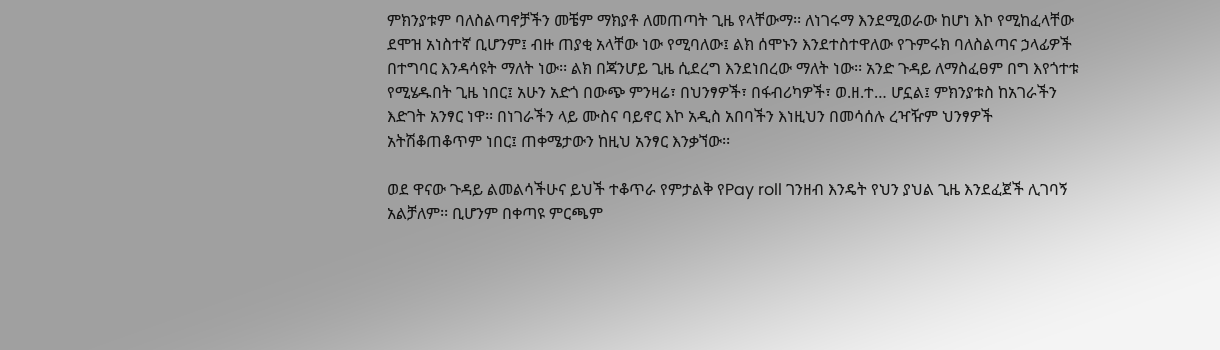ምክንያቱም ባለስልጣኖቻችን መቼም ማክያቶ ለመጠጣት ጊዜ የላቸውማ፡፡ ለነገሩማ እንደሚወራው ከሆነ እኮ የሚከፈላቸው ደሞዝ አነስተኛ ቢሆንም፤ ብዙ ጠያቂ አላቸው ነው የሚባለው፤ ልክ ሰሞኑን እንደተስተዋለው የጉምሩክ ባለስልጣና ኃላፊዎች በተግባር እንዳሳዩት ማለት ነው፡፡ ልክ በጃንሆይ ጊዜ ሲደረግ እንደነበረው ማለት ነው፡፡ አንድ ጉዳይ ለማስፈፀም በግ እየጎተቱ የሚሄዱበት ጊዜ ነበር፤ አሁን አድጎ በውጭ ምንዛሬ፣ በህንፃዎች፣ በፋብሪካዎች፣ ወ.ዘ.ተ… ሆኗል፤ ምክንያቱስ ከአገራችን እድገት አንፃር ነዋ፡፡ በነገራችን ላይ ሙስና ባይኖር እኮ አዲስ አበባችን እነዚህን በመሳሰሉ ረዣዥም ህንፃዎች አትሽቆጠቆጥም ነበር፤ ጠቀሜታውን ከዚህ አንፃር እንቃኘው፡፡

ወደ ዋናው ጉዳይ ልመልሳችሁና ይህች ተቆጥራ የምታልቅ የPay roll ገንዘብ እንዴት የህን ያህል ጊዜ እንደፈጀች ሊገባኝ አልቻለም፡፡ ቢሆንም በቀጣዩ ምርጫም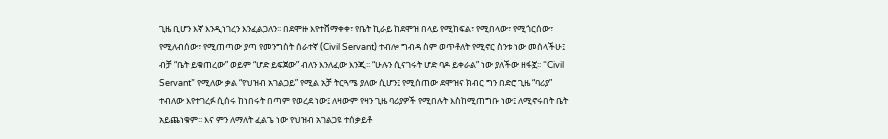ጊዜ ቢሆን እኛ እንዲነገረን እንፈልጋለን፡፡ በደሞዙ እየተሸማቀቀ፣ የቤት ኪራይ ከደሞዝ በላይ የሚከፍል፣ የሚበላው፣ የሚጎርሰው፣ የሚለብሰው፣ የሚጠጣው ያጣ የመንግስት ሰራተኛ (Civil Servant) ተብሎ ግብዳ ስም ወጥቶለት የሚኖር ስንቱ ነው መሰላችሁ፤ ብቻ “ቤት ይቁጠረው” ወይም “ሆድ ይፍጀው” ብለን እንለፈው እንጂ፡፡ “ሁሉን ሲናገሩት ሆድ ባዶ ይቀራል” ነው ያለችው ዘፋኟ፡፡ “Civil Servant” የሚለው ቃል “የህዝብ አገልጋይ” የሚል አቻ ትርጓሜ ያለው ሲሆን፤ የሚሰጠው ደሞዝና ክብር ግን በድሮ ጊዜ “ባሪያ” ተብለው እየተገረፉ ሲሰሩ ከነበሩት በጣም የወረደ ነው፤ ለዛውም የዛን ጊዜ ባሪያዎች የሚበሉት እስከሚጠግቡ ነው፤ ለሚኖሩበት ቤት አይጨነቁም፡፡ እና ምን ለማለት ፈልጌ ነው የህዝብ አገልጋዩ ተሰቃይቶ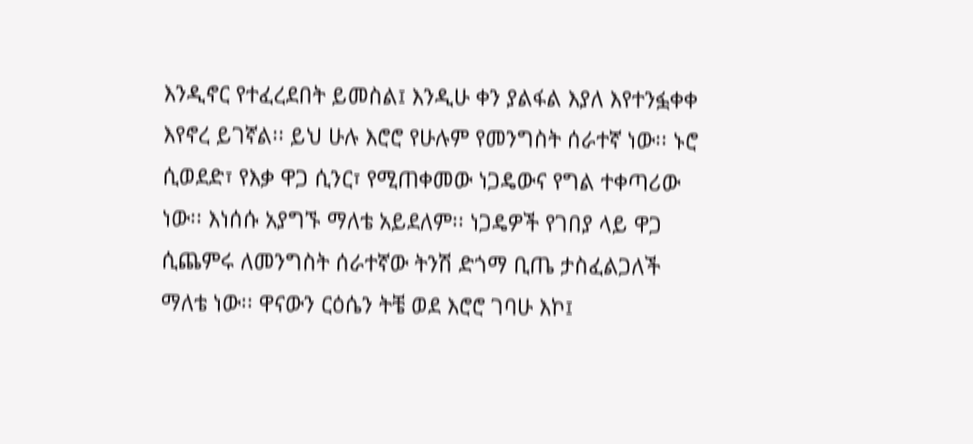እንዲኖር የተፈረደበት ይመስል፤ እንዲሁ ቀን ያልፋል እያለ እየተንፏቀቀ እየኖረ ይገኛል፡፡ ይህ ሁሉ እሮሮ የሁሉም የመንግስት ሰራተኛ ነው፡፡ ኑሮ ሲወደድ፣ የእቃ ዋጋ ሲንር፣ የሚጠቀመው ነጋዴውና የግል ተቀጣሪው ነው፡፡ እነሰሱ አያግኙ ማለቴ አይደለም፡፡ ነጋዴዎች የገበያ ላይ ዋጋ ሲጨምሩ ለመንግስት ሰራተኛው ትንሽ ድጎማ ቢጤ ታስፈልጋለች ማለቴ ነው፡፡ ዋናውን ርዕሴን ትቼ ወደ እሮሮ ገባሁ እኮ፤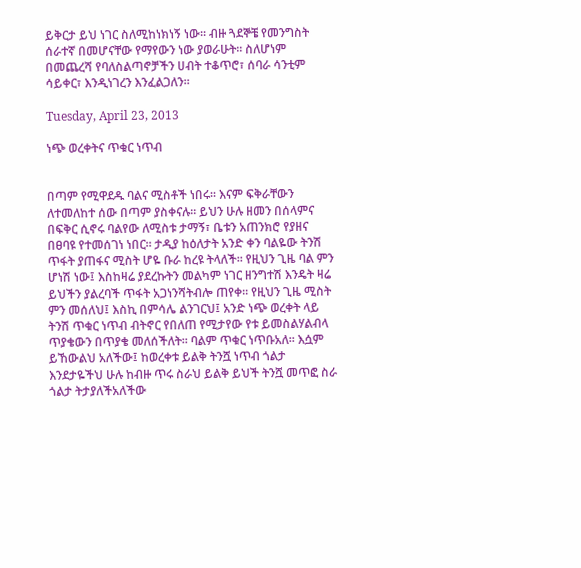ይቅርታ ይህ ነገር ስለሚከነክነኝ ነው፡፡ ብዙ ጓደኞቼ የመንግስት ሰራተኛ በመሆናቸው የማየውን ነው ያወራሁት፡፡ ስለሆነም በመጨረሻ የባለስልጣኖቻችን ሀብት ተቆጥሮ፣ ሰባራ ሳንቲም ሳይቀር፣ እንዲነገረን እንፈልጋለን፡፡

Tuesday, April 23, 2013

ነጭ ወረቀትና ጥቁር ነጥብ


በጣም የሚዋደዱ ባልና ሚስቶች ነበሩ፡፡ እናም ፍቅራቸውን ለተመለከተ ሰው በጣም ያስቀናሉ፡፡ ይህን ሁሉ ዘመን በሰላምና በፍቅር ሲኖሩ ባልየው ለሚስቱ ታማኝ፣ ቤቱን አጠንክሮ የያዘና በፀባዩ የተመሰገነ ነበር፡፡ ታዲያ ከዕለታት አንድ ቀን ባልዬው ትንሽ ጥፋት ያጠፋና ሚስት ሆዬ ቡራ ከረዩ ትላለች፡፡ የዚህን ጊዜ ባል ምን ሆነሽ ነው፤ እስከዛሬ ያደረኩትን መልካም ነገር ዘንግተሽ እንዴት ዛሬ ይህችን ያልረባች ጥፋት አጋነንሻትብሎ ጠየቀ፡፡ የዚህን ጊዜ ሚስት ምን መሰለህ፤ እስኪ በምሳሌ ልንገርህ፤ አንድ ነጭ ወረቀት ላይ ትንሽ ጥቁር ነጥብ ብትኖር የበለጠ የሚታየው የቱ ይመስልሃልብላ ጥያቄውን በጥያቄ መለሰችለት፡፡ ባልም ጥቁር ነጥቡአለ፡፡ እሷም ይኸውልህ አለችው፤ ከወረቀቱ ይልቅ ትንሿ ነጥብ ጎልታ እንደታዬችህ ሁሉ ከብዙ ጥሩ ስራህ ይልቅ ይህች ትንሿ መጥፎ ስራ ጎልታ ትታያለችአለችው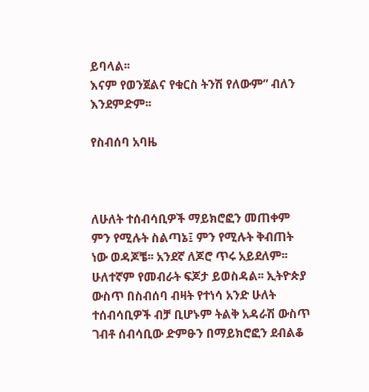ይባላል፡፡
እናም የወንጀልና የቁርስ ትንሽ የለውም” ብለን እንደምድም፡፡

የስብሰባ አባዜ



ለሁለት ተሰብሳቢዎች ማይክሮፎን መጠቀም ምን የሚሉት ስልጣኔ፤ ምን የሚሉት ቅብጠት ነው ወዳጆቼ፡፡ አንደኛ ለጆሮ ጥሩ አይደለም፡፡ ሁለተኛም የመብራት ፍጆታ ይወስዳል፡፡ ኢትዮጵያ ውስጥ በስብሰባ ብዛት የተነሳ አንድ ሁለት ተሰብሳቢዎች ብቻ ቢሆኑም ትልቅ አዳራሽ ውስጥ ገብቶ ሰብሳቢው ድምፁን በማይክሮፎን ደብልቆ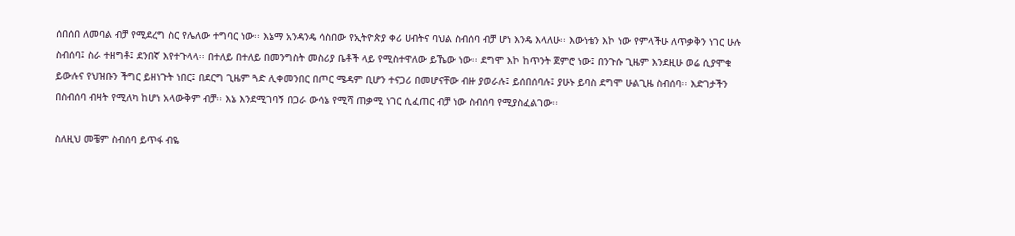ሰበሰበ ለመባል ብቻ የሚደረግ ስር የሌለው ተግባር ነው፡፡ እኔማ አንዳንዴ ሳስበው የኢትዮጵያ ቀሪ ሀብትና ባህል ስብሰባ ብቻ ሆነ እንዴ እላለሁ፡፡ እውነቴን እኮ ነው የምላችሁ ለጥቃቅን ነገር ሁሉ ስብሰባ፤ ስራ ተዘግቶ፤ ደንበኛ እየተጉላላ፡፡ በተለይ በተለይ በመንግስት መስሪያ ቤቶች ላይ የሚስተዋለው ይኼው ነው፡፡ ደግሞ እኮ ከጥንት ጀምሮ ነው፤ በንጉሱ ጊዜም እንደዚሁ ወሬ ሲያሞቁ ይውሉና የህዝቡን ችግር ይዘነጉት ነበር፤ በደርግ ጊዜም ጓድ ሊቀመንበር በጦር ሜዳም ቢሆን ተናጋሪ በመሆናቸው ብዙ ያወራሉ፤ ይሰበሰባሉ፤ ያሁኑ ይባስ ደግሞ ሁልጊዜ ስብሰባ፡፡ እድገታችን በስብሰባ ብዛት የሚለካ ከሆነ አላውቅም ብቻ፡፡ እኔ እንደሚገባኝ በጋራ ውሳኔ የሚሻ ጠቃሚ ነገር ሲፈጠር ብቻ ነው ስብሰባ የሚያስፈልገው፡፡

ስለዚህ መቼም ስብሰባ ይጥፋ ብዬ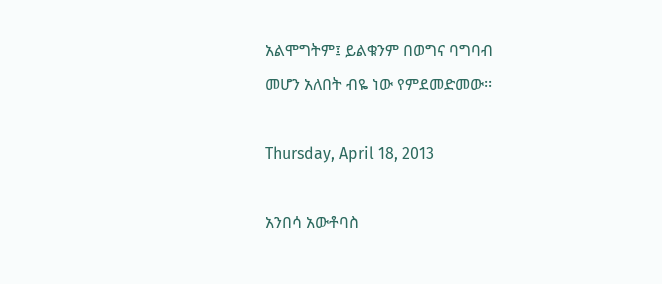አልሞግትም፤ ይልቁንም በወግና ባግባብ መሆን አለበት ብዬ ነው የምደመድመው፡፡

Thursday, April 18, 2013

አንበሳ አውቶባስ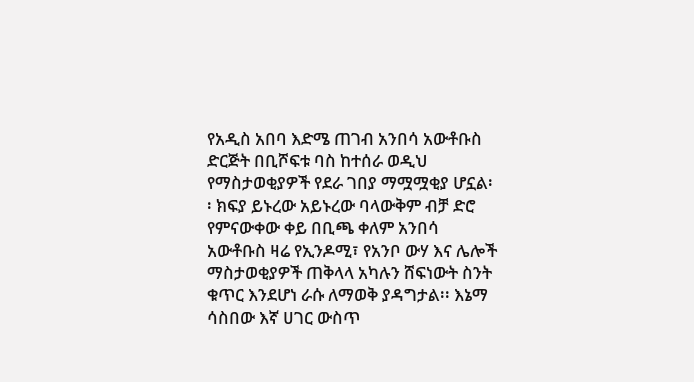የአዲስ አበባ እድሜ ጠገብ አንበሳ አውቶቡስ ድርጅት በቢሾፍቱ ባስ ከተሰራ ወዲህ የማስታወቂያዎች የደራ ገበያ ማሟሟቂያ ሆኗል፡፡ ክፍያ ይኑረው አይኑረው ባላውቅም ብቻ ድሮ የምናውቀው ቀይ በቢጫ ቀለም አንበሳ አውቶቡስ ዛሬ የኢንዶሚ፣ የአንቦ ውሃ እና ሌሎች ማስታወቂያዎች ጠቅላላ አካሉን ሸፍነውት ስንት ቁጥር እንደሆነ ራሱ ለማወቅ ያዳግታል፡፡ እኔማ ሳስበው እኛ ሀገር ውስጥ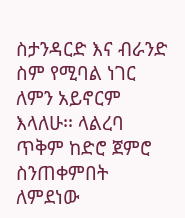ስታንዳርድ እና ብራንድ ስም የሚባል ነገር ለምን አይኖርም እላለሁ፡፡ ላልረባ ጥቅም ከድሮ ጀምሮ ስንጠቀምበት ለምደነው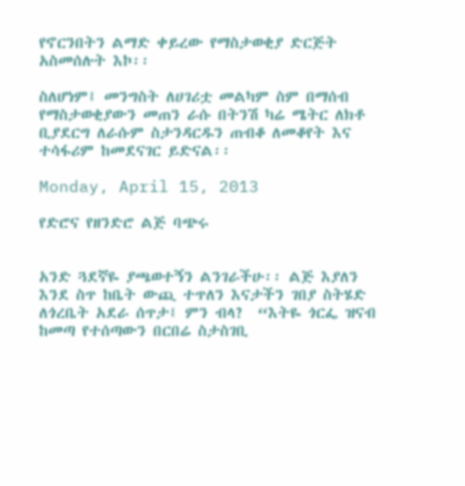የኖርንበትን ልማድ ቀይረው የማስታወቂያ ድርጅት አስመሰሉት እኮ፡፡

ስለሆነም፤ መንግስት ለሀገሪቷ መልካም ስም በማሰብ የማስታወቂያውን መጠን ራሱ በትንሽ ካሬ ሜትር ለክቶ ቢያደርግ ለራሱም ስታንዳርዱን ጠብቆ ለመቆየት እና ተሳፋሪም ከመደናገር ይድናል፡፡

Monday, April 15, 2013

የድሮና የዘንድሮ ልጅ ባጭሩ


አንድ ጓደኛዬ ያጫወተኝን ልንገራችሁ፡፡ ልጅ እያለን እንደ ስጥ ከቤት ውጪ ተጥለን እናታችን ገበያ ስትሄድ ለጎረቤት አደራ ሰጥታ፤ ምን ብላ?  “እትዬ ጎርፌ ዝናብ ከመጣ የተሰጣውን በርበሬ ስታስገቢ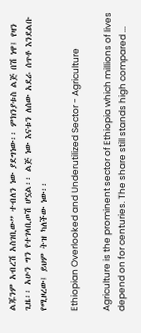ልጁንም አብረሽ አስገቢው” ተብለን ነው ያደግነው፡፡ ምክንያቱስ ልጅ በሽ ነዋ፤ የዛን ጊዜ፡፡ አሁን ግን የተገላቢጦሽ ሆኗል፡፡ ልጅ ነው እናቱን ለሰው አደራ ሰጥቶ እንደልቡ የሚዞረው፤ ይህም ትዝ ካለችው ነው፡፡

Ethiopian Overlooked and Underutilized Sector - Agriculture

Agriculture is the prominent sector of Ethiopia which millions of lives depend on for centuries. The share still stands high compared ...